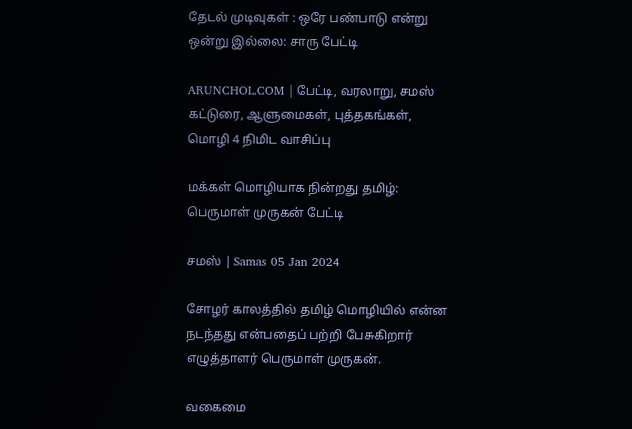தேடல் முடிவுகள் : ஒரே பண்பாடு என்று ஒன்று இல்லை: சாரு பேட்டி

ARUNCHOL.COM | பேட்டி, வரலாறு, சமஸ் கட்டுரை, ஆளுமைகள், புத்தகங்கள், மொழி 4 நிமிட வாசிப்பு

மக்கள் மொழியாக நின்றது தமிழ்: பெருமாள் முருகன் பேட்டி

சமஸ் | Samas 05 Jan 2024

சோழர் காலத்தில் தமிழ் மொழியில் என்ன நடந்தது என்பதைப் பற்றி பேசுகிறார் எழுத்தாளர் பெருமாள் முருகன்.

வகைமை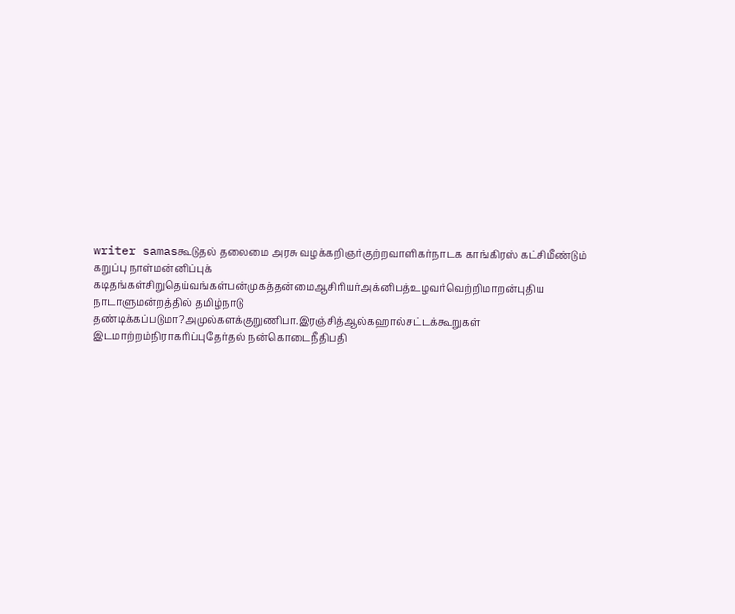writer samasகூடுதல் தலைமை அரசு வழக்கறிஞர்குற்றவாளிகர்நாடக காங்கிரஸ் கட்சிமீண்டும் கறுப்பு நாள்மன்னிப்புக் கடிதங்கள்சிறுதெய்வங்கள்பன்முகத்தன்மைஆசிரியர்அக்னிபத்உழவர்வெற்றிமாறன்புதிய நாடாளுமன்றத்தில் தமிழ்நாடு தண்டிக்கப்படுமா?அமுல்களக்குறுணிபா.இரஞ்சித்ஆல்கஹால்சட்டக்கூறுகள் இடமாற்றம்நிராகரிப்புதேர்தல் நன்கொடைநீதிபதி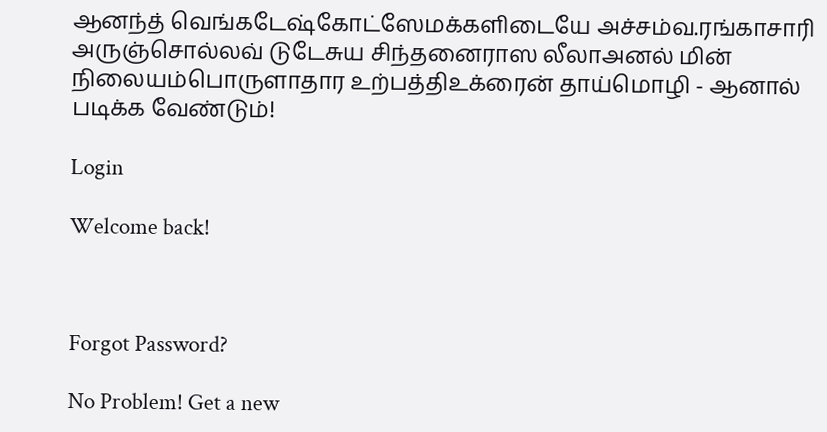ஆனந்த் வெங்கடேஷ்கோட்ஸேமக்களிடையே அச்சம்வ.ரங்காசாரி அருஞ்சொல்லவ் டுடேசுய சிந்தனைராஸ லீலாஅனல் மின் நிலையம்பொருளாதார உற்பத்திஉக்ரைன் தாய்மொழி - ஆனால் படிக்க வேண்டும்!

Login

Welcome back!



Forgot Password?

No Problem! Get a new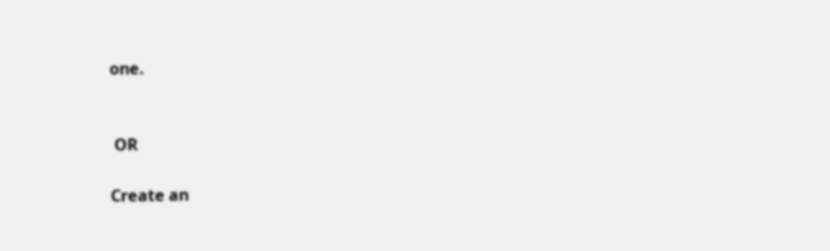one.


 OR

Create an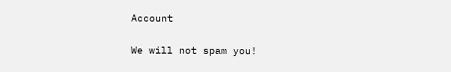Account

We will not spam you!